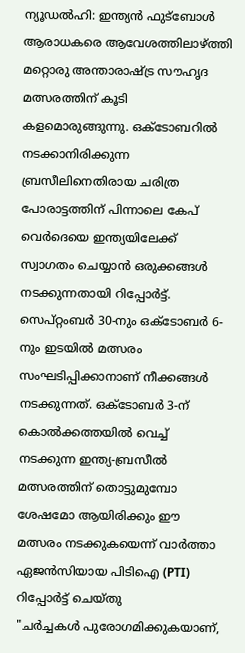ന്യൂഡൽഹി: ഇന്ത്യൻ ഫുട്ബോൾ ആരാധകരെ ആവേശത്തിലാഴ്ത്തി മറ്റൊരു അന്താരാഷ്ട്ര സൗഹൃദ മത്സരത്തിന് കൂടി കളമൊരുങ്ങുന്നു. ഒക്ടോബറിൽ നടക്കാനിരിക്കുന്ന ബ്രസീലിനെതിരായ ചരിത്ര പോരാട്ടത്തിന് പിന്നാലെ കേപ് വെർദെയെ ഇന്ത്യയിലേക്ക് സ്വാഗതം ചെയ്യാൻ ഒരുക്കങ്ങൾ നടക്കുന്നതായി റിപ്പോർട്ട്.
സെപ്റ്റംബർ 30-നും ഒക്ടോബർ 6-നും ഇടയിൽ മത്സരം സംഘടിപ്പിക്കാനാണ് നീക്കങ്ങൾ നടക്കുന്നത്. ഒക്ടോബർ 3-ന് കൊൽക്കത്തയിൽ വെച്ച് നടക്കുന്ന ഇന്ത്യ-ബ്രസീൽ മത്സരത്തിന് തൊട്ടുമുമ്പോ ശേഷമോ ആയിരിക്കും ഈ മത്സരം നടക്കുകയെന്ന് വാർത്താ ഏജൻസിയായ പിടിഐ (PTI) റിപ്പോർട്ട് ചെയ്തു
"ചർച്ചകൾ പുരോഗമിക്കുകയാണ്,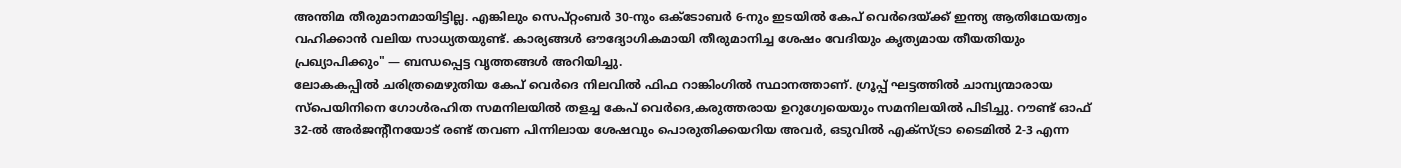അന്തിമ തീരുമാനമായിട്ടില്ല. എങ്കിലും സെപ്റ്റംബർ 30-നും ഒക്ടോബർ 6-നും ഇടയിൽ കേപ് വെർദെയ്ക്ക് ഇന്ത്യ ആതിഥേയത്വം വഹിക്കാൻ വലിയ സാധ്യതയുണ്ട്. കാര്യങ്ങൾ ഔദ്യോഗികമായി തീരുമാനിച്ച ശേഷം വേദിയും കൃത്യമായ തീയതിയും പ്രഖ്യാപിക്കും" — ബന്ധപ്പെട്ട വൃത്തങ്ങൾ അറിയിച്ചു.
ലോകകപ്പിൽ ചരിത്രമെഴുതിയ കേപ് വെർദെ നിലവിൽ ഫിഫ റാങ്കിംഗിൽ സ്ഥാനത്താണ്. ഗ്രൂപ്പ് ഘട്ടത്തിൽ ചാമ്പ്യന്മാരായ സ്പെയിനിനെ ഗോൾരഹിത സമനിലയിൽ തളച്ച കേപ് വെർദെ,കരുത്തരായ ഉറുഗ്വേയെയും സമനിലയിൽ പിടിച്ചു. റൗണ്ട് ഓഫ് 32-ൽ അർജന്റീനയോട് രണ്ട് തവണ പിന്നിലായ ശേഷവും പൊരുതിക്കയറിയ അവർ, ഒടുവിൽ എക്സ്ട്രാ ടൈമിൽ 2-3 എന്ന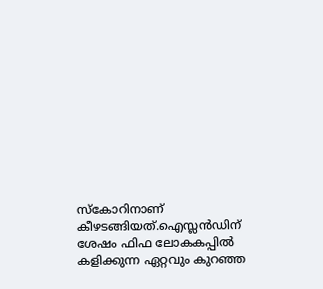സ്കോറിനാണ് കീഴടങ്ങിയത്.ഐസ്ലൻഡിന് ശേഷം ഫിഫ ലോകകപ്പിൽ കളിക്കുന്ന ഏറ്റവും കുറഞ്ഞ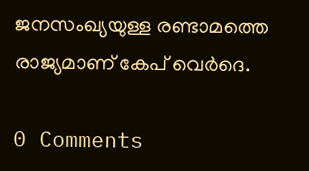ജനസംഖ്യയുള്ള രണ്ടാമത്തെ രാജ്യമാണ് കേപ് വെർദെ.

0 Comments